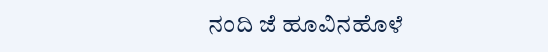ನಂದಿ ಜೆ ಹೂವಿನಹೊಳೆ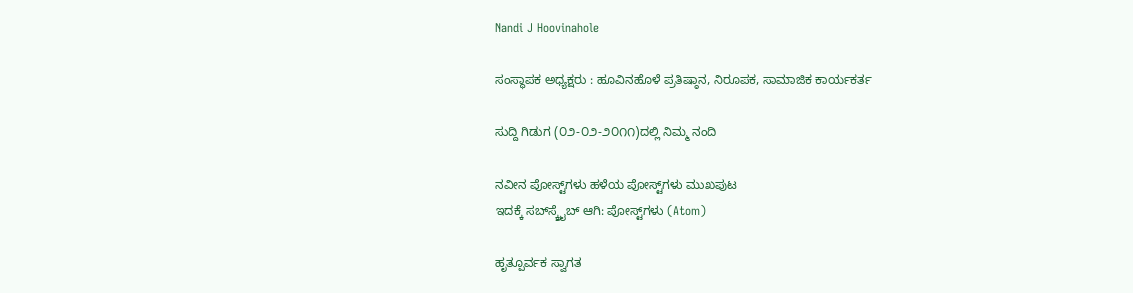Nandi J Hoovinahole

ಸಂಸ್ಥಾಪಕ ಅಧ್ಯಕ್ಷರು : ಹೂವಿನಹೊಳೆ ಪ್ರತಿಷ್ಠಾನ, ನಿರೂಪಕ, ಸಾಮಾಜಿಕ ಕಾರ್ಯಕರ್ತ

ಸುದ್ದಿ ಗಿಡುಗ (೦೨-೦೨-೨೦೧೧)ದಲ್ಲಿ ನಿಮ್ಮ ನಂದಿ

ನವೀನ ಪೋಸ್ಟ್‌ಗಳು ಹಳೆಯ ಪೋಸ್ಟ್‌ಗಳು ಮುಖಪುಟ
ಇದಕ್ಕೆ ಸಬ್‌ಸ್ಕ್ರೈಬ್‌ ಆಗಿ: ಪೋಸ್ಟ್‌ಗಳು (Atom)

ಹೃತ್ಪೂರ್ವಕ ಸ್ವಾಗತ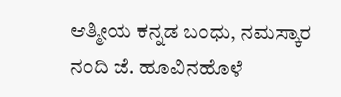ಆತ್ಮೀಯ ಕನ್ನಡ ಬಂಧು, ನಮಸ್ಕಾರ
ನಂದಿ ಜೆ. ಹೂವಿನಹೊಳೆ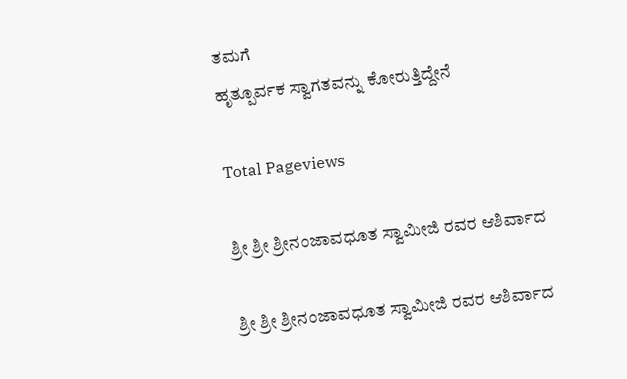ತಮಗೆ
ಹೃತ್ಪೂರ್ವಕ ಸ್ವಾಗತವನ್ನು ಕೋರುತ್ತಿದ್ದೇನೆ

Total Pageviews

ಶ್ರೀ ಶ್ರೀ ಶ್ರೀನಂಜಾವಧೂತ ಸ್ವಾಮೀಜಿ ರವರ ಆಶಿರ್ವಾದ

ಶ್ರೀ ಶ್ರೀ ಶ್ರೀನಂಜಾವಧೂತ ಸ್ವಾಮೀಜಿ ರವರ ಆಶಿರ್ವಾದ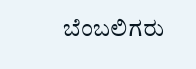ಬೆಂಬಲಿಗರು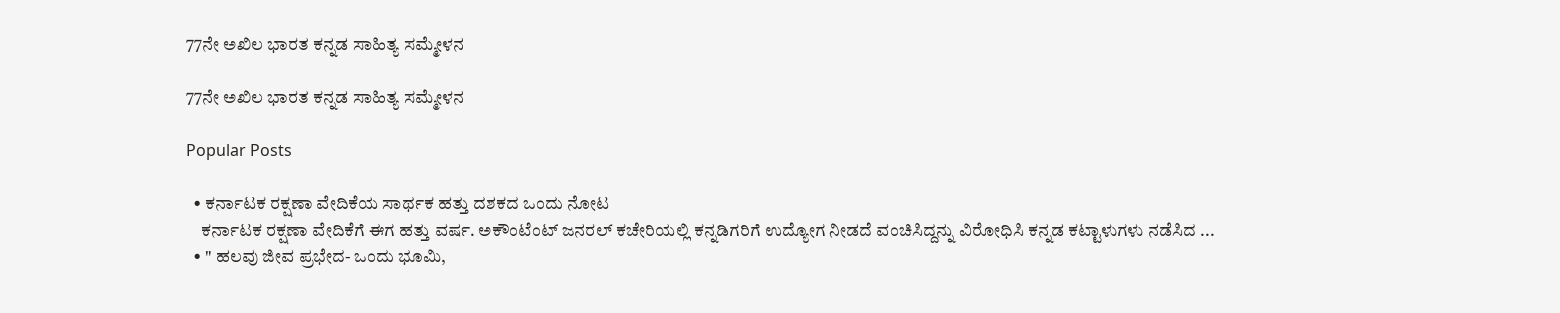77ನೇ ಅಖಿಲ ಭಾರತ ಕನ್ನಡ ಸಾಹಿತ್ಯ ಸಮ್ಮೇಳನ

77ನೇ ಅಖಿಲ ಭಾರತ ಕನ್ನಡ ಸಾಹಿತ್ಯ ಸಮ್ಮೇಳನ

Popular Posts

  • ಕರ್ನಾಟಕ ರಕ್ಷಣಾ ವೇದಿಕೆಯ ಸಾರ್ಥಕ ಹತ್ತು ದಶಕದ ಒಂದು ನೋಟ
    ಕರ್ನಾಟಕ ರಕ್ಷಣಾ ವೇದಿಕೆಗೆ ಈಗ ಹತ್ತು ವರ್ಷ. ಅಕೌಂಟೆಂಟ್ ಜನರಲ್ ಕಚೇರಿಯಲ್ಲಿ ಕನ್ನಡಿಗರಿಗೆ ಉದ್ಯೋಗ ನೀಡದೆ ವಂಚಿಸಿದ್ದನ್ನು ವಿರೋಧಿಸಿ ಕನ್ನಡ ಕಟ್ಟಾಳುಗಳು ನಡೆಸಿದ ...
  • " ಹಲವು ಜೀವ ಪ್ರಭೇದ- ಒಂದು ಭೂಮಿ,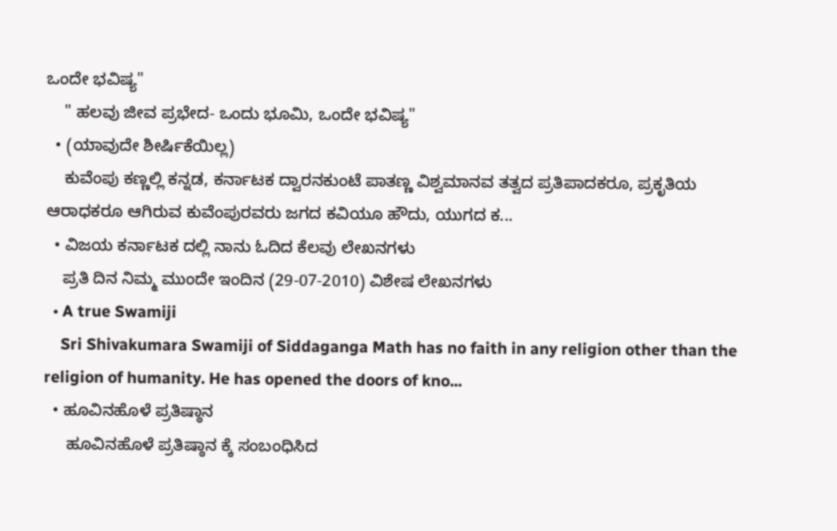ಒಂದೇ ಭವಿಷ್ಯ"
    " ಹಲವು ಜೀವ ಪ್ರಭೇದ- ಒಂದು ಭೂಮಿ, ಒಂದೇ ಭವಿಷ್ಯ"
  • (ಯಾವುದೇ ಶೀರ್ಷಿಕೆಯಿಲ್ಲ)
    ಕುವೆಂಪು ಕಣ್ಣಲ್ಲಿ ಕನ್ನಡ, ಕರ್ನಾಟಕ ದ್ವಾರನಕುಂಟೆ ಪಾತಣ್ಣ ವಿಶ್ವಮಾನವ ತತ್ವದ ಪ್ರತಿಪಾದಕರೂ, ಪ್ರಕೃತಿಯ ಆರಾಧಕರೂ ಆಗಿರುವ ಕುವೆಂಪುರವರು ಜಗದ ಕವಿಯೂ ಹೌದು, ಯುಗದ ಕ...
  • ವಿಜಯ ಕರ್ನಾಟಕ ದಲ್ಲಿ ನಾನು ಓದಿದ ಕೆಲವು ಲೇಖನಗಳು
    ಪ್ರತಿ ದಿನ ನಿಮ್ಮ ಮುಂದೇ ಇಂದಿನ (29-07-2010) ವಿಶೇಷ ಲೇಖನಗಳು
  • A true Swamiji
    Sri Shivakumara Swamiji of Siddaganga Math has no faith in any religion other than the religion of humanity. He has opened the doors of kno...
  • ಹೂವಿನಹೊಳೆ ಪ್ರತಿಷ್ಠಾನ
     ಹೂವಿನಹೊಳೆ ಪ್ರತಿಷ್ಠಾನ ಕ್ಕೆ ಸಂಬಂಧಿಸಿದ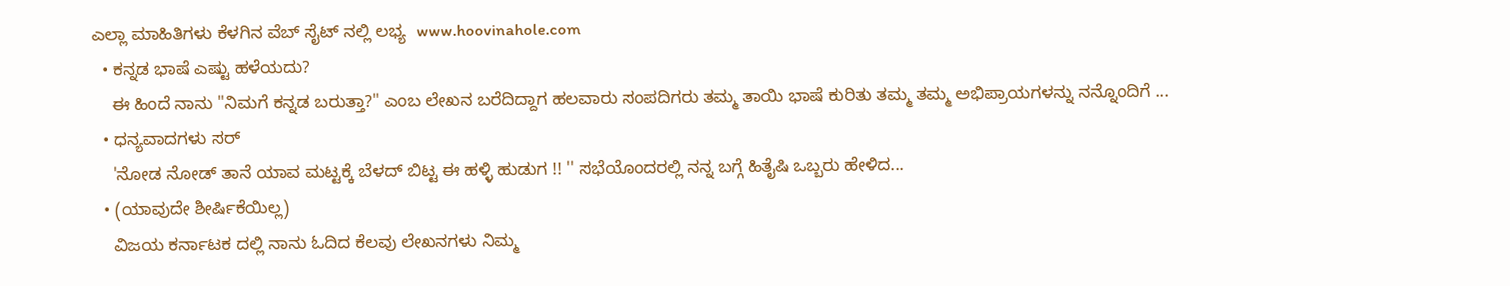ಎಲ್ಲಾ ಮಾಹಿತಿಗಳು ಕೆಳಗಿನ ವೆಬ್ ಸೈಟ್ ನಲ್ಲಿ ಲಭ್ಯ  www.hoovinahole.com
  • ಕನ್ನಡ ಭಾಷೆ ಎಷ್ಟು ಹಳೆಯದು?
    ಈ ಹಿಂದೆ ನಾನು "ನಿಮಗೆ ಕನ್ನಡ ಬರುತ್ತಾ?" ಎಂಬ ಲೇಖನ ಬರೆದಿದ್ದಾಗ ಹಲವಾರು ಸಂಪದಿಗರು ತಮ್ಮ ತಾಯಿ ಭಾಷೆ ಕುರಿತು ತಮ್ಮ ತಮ್ಮ ಅಭಿಪ್ರಾಯಗಳನ್ನು ನನ್ನೊಂದಿಗೆ ...
  • ಧನ್ಯವಾದಗಳು ಸರ್
    'ನೋಡ ನೋಡ್ ತಾನೆ ಯಾವ ಮಟ್ಟಕ್ಕೆ ಬೆಳದ್ ಬಿಟ್ಟ ಈ ಹಳ್ಳಿ ಹುಡುಗ !! '' ಸಭೆಯೊಂದರಲ್ಲಿ ನನ್ನ ಬಗ್ಗೆ ಹಿತೈಷಿ ಒಬ್ಬರು ಹೇಳಿದ...
  • (ಯಾವುದೇ ಶೀರ್ಷಿಕೆಯಿಲ್ಲ)
    ವಿಜಯ ಕರ್ನಾಟಕ ದಲ್ಲಿ ನಾನು ಓದಿದ ಕೆಲವು ಲೇಖನಗಳು ನಿಮ್ಮ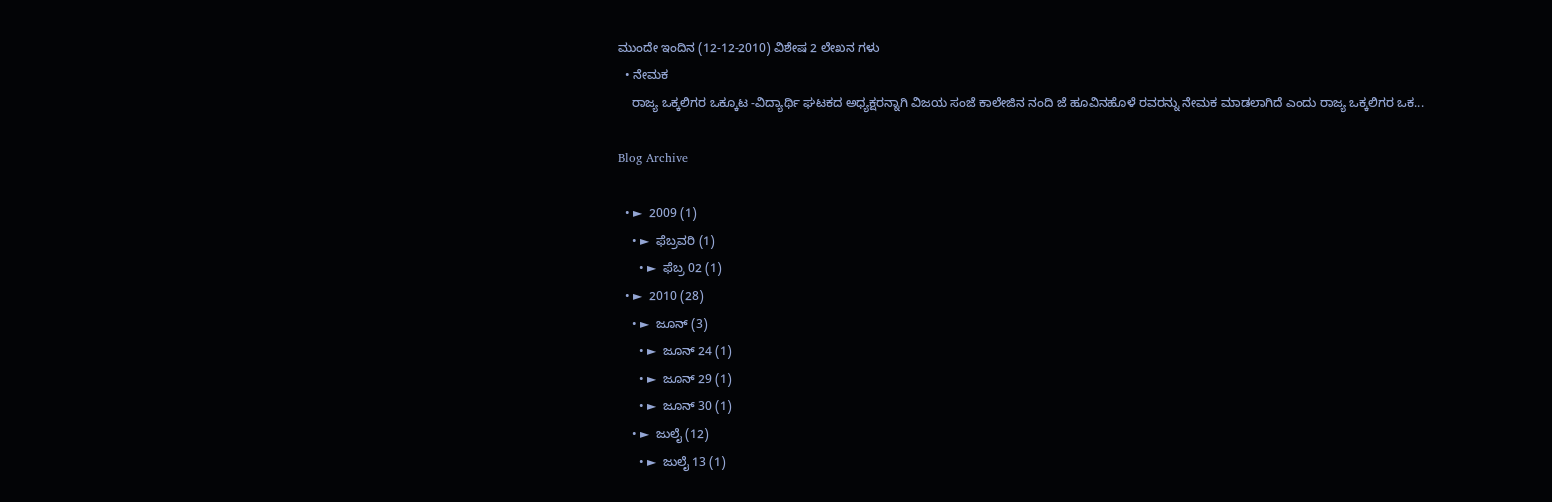ಮುಂದೇ ಇಂದಿನ (12-12-2010) ವಿಶೇಷ 2 ಲೇಖನ ಗಳು
  • ನೇಮಕ
    ರಾಜ್ಯ ಒಕ್ಕಲಿಗರ ಒಕ್ಕೂಟ -ವಿದ್ಯಾರ್ಥಿ ಘಟಕದ ಅಧ್ಯಕ್ಷರನ್ನಾಗಿ ವಿಜಯ ಸಂಜೆ ಕಾಲೇಜಿನ ನಂದಿ ಜೆ ಹೂವಿನಹೊಳೆ ರವರನ್ನು ನೇಮಕ ಮಾಡಲಾಗಿದೆ ಎಂದು ರಾಜ್ಯ ಒಕ್ಕಲಿಗರ ಒಕ...

Blog Archive

  • ►  2009 (1)
    • ►  ಫೆಬ್ರವರಿ (1)
      • ►  ಫೆಬ್ರ 02 (1)
  • ►  2010 (28)
    • ►  ಜೂನ್ (3)
      • ►  ಜೂನ್ 24 (1)
      • ►  ಜೂನ್ 29 (1)
      • ►  ಜೂನ್ 30 (1)
    • ►  ಜುಲೈ (12)
      • ►  ಜುಲೈ 13 (1)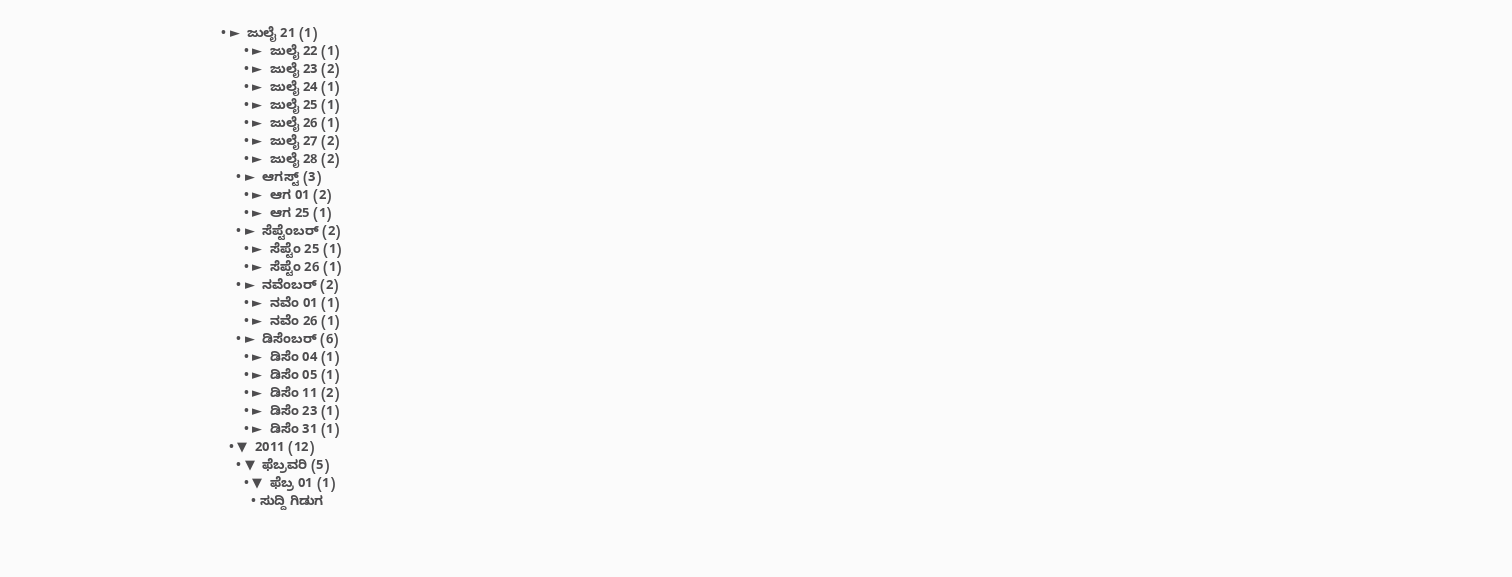• ►  ಜುಲೈ 21 (1)
      • ►  ಜುಲೈ 22 (1)
      • ►  ಜುಲೈ 23 (2)
      • ►  ಜುಲೈ 24 (1)
      • ►  ಜುಲೈ 25 (1)
      • ►  ಜುಲೈ 26 (1)
      • ►  ಜುಲೈ 27 (2)
      • ►  ಜುಲೈ 28 (2)
    • ►  ಆಗಸ್ಟ್ (3)
      • ►  ಆಗ 01 (2)
      • ►  ಆಗ 25 (1)
    • ►  ಸೆಪ್ಟೆಂಬರ್ (2)
      • ►  ಸೆಪ್ಟೆಂ 25 (1)
      • ►  ಸೆಪ್ಟೆಂ 26 (1)
    • ►  ನವೆಂಬರ್ (2)
      • ►  ನವೆಂ 01 (1)
      • ►  ನವೆಂ 26 (1)
    • ►  ಡಿಸೆಂಬರ್ (6)
      • ►  ಡಿಸೆಂ 04 (1)
      • ►  ಡಿಸೆಂ 05 (1)
      • ►  ಡಿಸೆಂ 11 (2)
      • ►  ಡಿಸೆಂ 23 (1)
      • ►  ಡಿಸೆಂ 31 (1)
  • ▼  2011 (12)
    • ▼  ಫೆಬ್ರವರಿ (5)
      • ▼  ಫೆಬ್ರ 01 (1)
        • ಸುದ್ದಿ ಗಿಡುಗ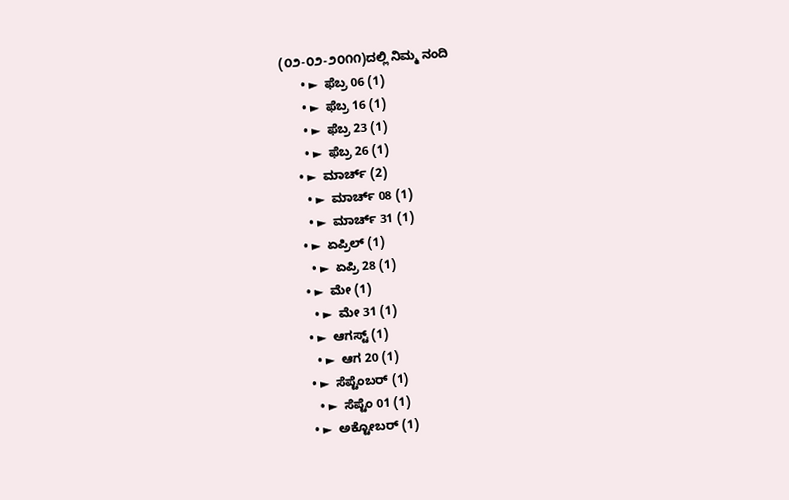(೦೨-೦೨-೨೦೧೧)ದಲ್ಲಿ ನಿಮ್ಮ ನಂದಿ
      • ►  ಫೆಬ್ರ 06 (1)
      • ►  ಫೆಬ್ರ 16 (1)
      • ►  ಫೆಬ್ರ 23 (1)
      • ►  ಫೆಬ್ರ 26 (1)
    • ►  ಮಾರ್ಚ್ (2)
      • ►  ಮಾರ್ಚ್ 08 (1)
      • ►  ಮಾರ್ಚ್ 31 (1)
    • ►  ಏಪ್ರಿಲ್ (1)
      • ►  ಏಪ್ರಿ 28 (1)
    • ►  ಮೇ (1)
      • ►  ಮೇ 31 (1)
    • ►  ಆಗಸ್ಟ್ (1)
      • ►  ಆಗ 20 (1)
    • ►  ಸೆಪ್ಟೆಂಬರ್ (1)
      • ►  ಸೆಪ್ಟೆಂ 01 (1)
    • ►  ಅಕ್ಟೋಬರ್ (1)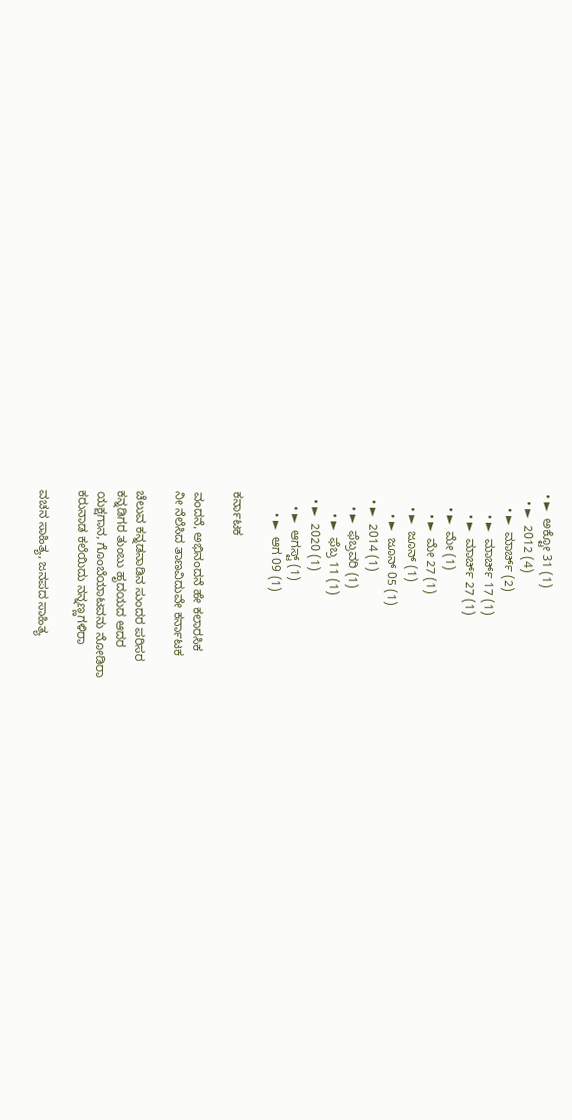• ►  ಅಕ್ಟೋ 31 (1)
  • ►  2012 (4)
    • ►  ಮಾರ್ಚ್ (2)
      • ►  ಮಾರ್ಚ್ 17 (1)
      • ►  ಮಾರ್ಚ್ 27 (1)
    • ►  ಮೇ (1)
      • ►  ಮೇ 27 (1)
    • ►  ಜೂನ್ (1)
      • ►  ಜೂನ್ 05 (1)
  • ►  2014 (1)
    • ►  ಫೆಬ್ರವರಿ (1)
      • ►  ಫೆಬ್ರ 11 (1)
  • ►  2020 (1)
    • ►  ಆಗಸ್ಟ್ (1)
      • ►  ಆಗ 09 (1)

ಕರ್ನಾಟಕ

ವಂದನೆ, ಅಭಿನಂದನೆ ಹೇ ಕಲಾರಸಿಕ
ನೀ ನೆಲೆಸಿದ ತಾಣವಿದುವೇ ಕರ್ನಾಟಕ

ಚೆಲುವ ಕನ್ನಡನಾಡಿನ ಸುಂದರ ಪರಿಸರ
ಕನ್ನಡಿಗರ ತುಂಬು ಹೃದಯದ ಆದರ
ಯಕ್ಷಗಾನ, ಗೊಂಬೆಯಾಟವನು ನೋಡಿರಾ
ಕರುನಾಡ ಕಲೆಯಿದು ನನ್ನಣ್ಣಗಳಿರಾ

ವಚನ ಸಾಹಿತ್ಯ, ಜನಪದ ಸಾಹಿತ್ಯ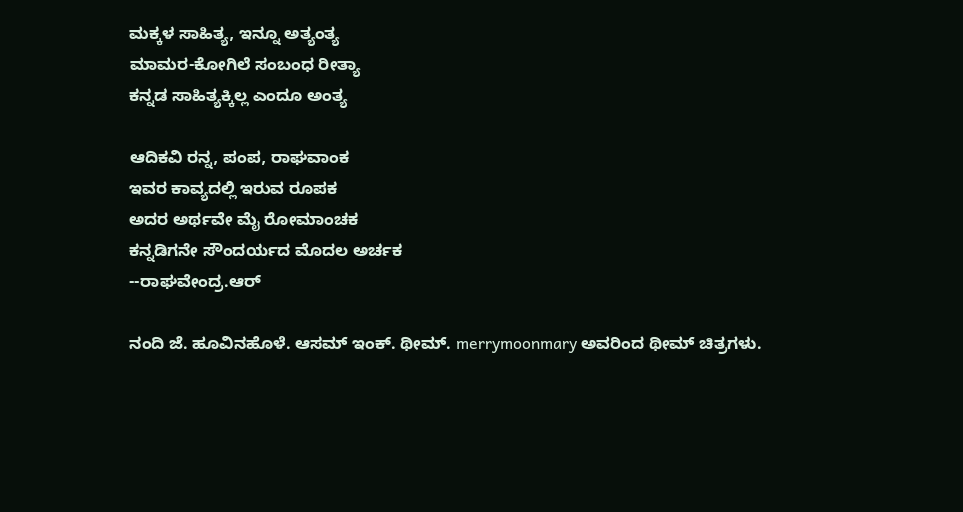ಮಕ್ಕಳ ಸಾಹಿತ್ಯ, ಇನ್ನೂ ಅತ್ಯಂತ್ಯ
ಮಾಮರ-ಕೋಗಿಲೆ ಸಂಬಂಧ ರೀತ್ಯಾ
ಕನ್ನಡ ಸಾಹಿತ್ಯಕ್ಕಿಲ್ಲ ಎಂದೂ ಅಂತ್ಯ

ಆದಿಕವಿ ರನ್ನ, ಪಂಪ, ರಾಘವಾಂಕ
ಇವರ ಕಾವ್ಯದಲ್ಲಿ ಇರುವ ರೂಪಕ
ಅದರ ಅರ್ಥವೇ ಮೈ ರೋಮಾಂಚಕ
ಕನ್ನಡಿಗನೇ ಸೌಂದರ್ಯದ ಮೊದಲ ಅರ್ಚಕ
--ರಾಘವೇಂದ್ರ.ಆರ್

ನಂದಿ ಜೆ. ಹೂವಿನಹೊಳೆ. ಆಸಮ್‌‌ ಇಂಕ್‌. ಥೀಮ್. merrymoonmary ಅವರಿಂದ ಥೀಮ್ ಚಿತ್ರಗಳು.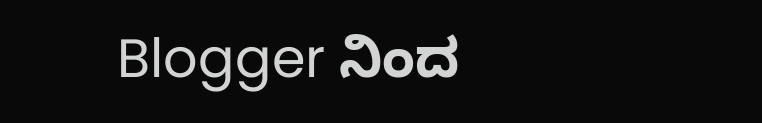Blogger ನಿಂದ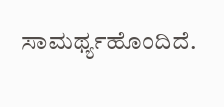ಸಾಮರ್ಥ್ಯಹೊಂದಿದೆ.